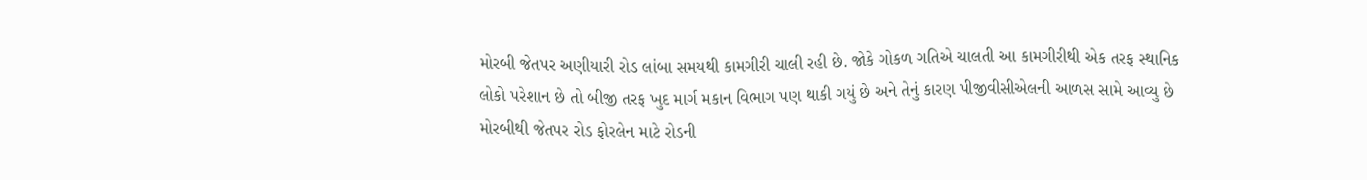મોરબી જેતપર અણીયારી રોડ લાંબા સમયથી કામગીરી ચાલી રહી છે. જોકે ગોકળ ગતિએ ચાલતી આ કામગીરીથી એક તરફ સ્થાનિક લોકો પરેશાન છે તો બીજી તરફ ખુદ માર્ગ મકાન વિભાગ પણ થાકી ગયું છે અને તેનું કારણ પીજીવીસીએલની આળસ સામે આવ્યુ છે મોરબીથી જેતપર રોડ ફોરલેન માટે રોડની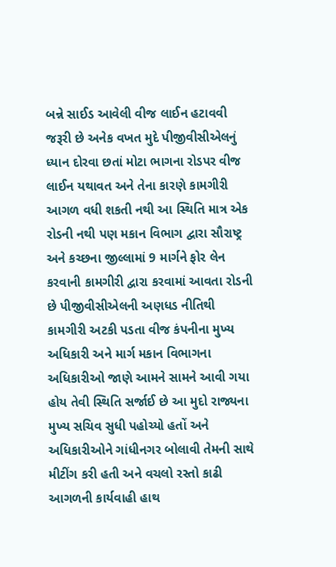બન્ને સાઈડ આવેલી વીજ લાઈન હટાવવી જરૂરી છે અનેક વખત મુદે પીજીવીસીએલનું ધ્યાન દોરવા છતાં મોટા ભાગના રોડપર વીજ લાઈન યથાવત અને તેના કારણે કામગીરી આગળ વધી શકતી નથી આ સ્થિતિ માત્ર એક રોડની નથી પણ મકાન વિભાગ દ્વારા સૌરાષ્ટ્ર અને કચ્છના જીલ્લામાં 9 માર્ગને ફોર લેન કરવાની કામગીરી દ્વારા કરવામાં આવતા રોડની છે પીજીવીસીએલની અણધડ નીતિથી કામગીરી અટકી પડતા વીજ કંપનીના મુખ્ય અધિકારી અને માર્ગ મકાન વિભાગના અધિકારીઓ જાણે આમને સામને આવી ગયા હોય તેવી સ્થિતિ સર્જાઈ છે આ મુદો રાજ્યના મુખ્ય સચિવ સુધી પહોચ્યો હતોં અને અધિકારીઓને ગાંધીનગર બોલાવી તેમની સાથે મીટીંગ કરી હતી અને વચલો રસ્તો કાઢી આગળની કાર્યવાહી હાથ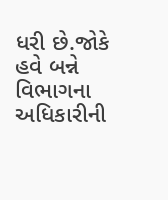ધરી છે.જોકે હવે બન્ને વિભાગના અધિકારીની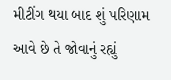મીટીંગ થયા બાદ શું પરિણામ આવે છે તે જોવાનું રહ્યું